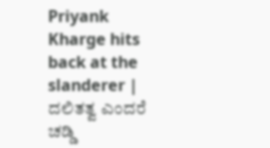Priyank Kharge hits back at the slanderer | ದಲಿತತ್ವ ಎಂದರೆ ಚಡ್ಡಿ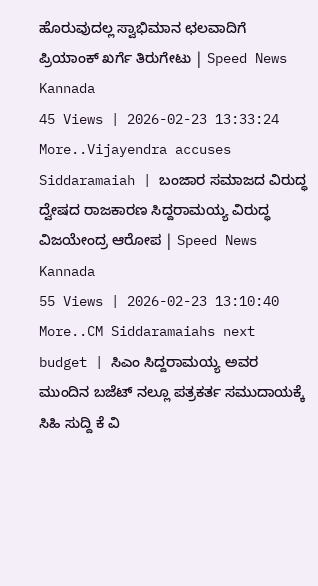ಹೊರುವುದಲ್ಲ ಸ್ವಾಭಿಮಾನ ಛಲವಾದಿಗೆ ಪ್ರಿಯಾಂಕ್ ಖರ್ಗೆ ತಿರುಗೇಟು | Speed News Kannada
45 Views | 2026-02-23 13:33:24
More..Vijayendra accuses Siddaramaiah | ಬಂಜಾರ ಸಮಾಜದ ವಿರುದ್ಧ ದ್ವೇಷದ ರಾಜಕಾರಣ ಸಿದ್ದರಾಮಯ್ಯ ವಿರುದ್ಧ ವಿಜಯೇಂದ್ರ ಆರೋಪ | Speed News Kannada
55 Views | 2026-02-23 13:10:40
More..CM Siddaramaiahs next budget | ಸಿಎಂ ಸಿದ್ದರಾಮಯ್ಯ ಅವರ ಮುಂದಿನ ಬಜೆಟ್ ನಲ್ಲೂ ಪತ್ರಕರ್ತ ಸಮುದಾಯಕ್ಕೆ ಸಿಹಿ ಸುದ್ದಿ ಕೆ ವಿ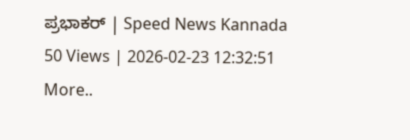ಪ್ರಭಾಕರ್ | Speed News Kannada
50 Views | 2026-02-23 12:32:51
More..